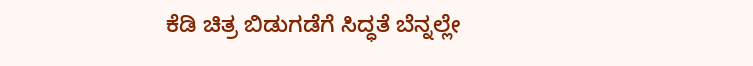ಕೆಡಿ ಚಿತ್ರ ಬಿಡುಗಡೆಗೆ ಸಿದ್ಧತೆ ಬೆನ್ನಲ್ಲೇ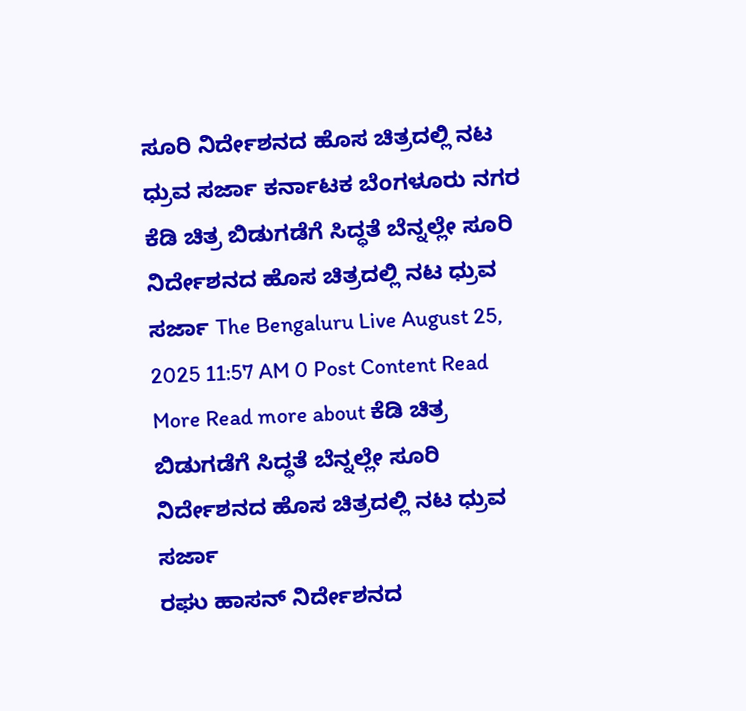ಸೂರಿ ನಿರ್ದೇಶನದ ಹೊಸ ಚಿತ್ರದಲ್ಲಿ ನಟ ಧ್ರುವ ಸರ್ಜಾ ಕರ್ನಾಟಕ ಬೆಂಗಳೂರು ನಗರ ಕೆಡಿ ಚಿತ್ರ ಬಿಡುಗಡೆಗೆ ಸಿದ್ಧತೆ ಬೆನ್ನಲ್ಲೇ ಸೂರಿ ನಿರ್ದೇಶನದ ಹೊಸ ಚಿತ್ರದಲ್ಲಿ ನಟ ಧ್ರುವ ಸರ್ಜಾ The Bengaluru Live August 25, 2025 11:57 AM 0 Post Content Read More Read more about ಕೆಡಿ ಚಿತ್ರ ಬಿಡುಗಡೆಗೆ ಸಿದ್ಧತೆ ಬೆನ್ನಲ್ಲೇ ಸೂರಿ ನಿರ್ದೇಶನದ ಹೊಸ ಚಿತ್ರದಲ್ಲಿ ನಟ ಧ್ರುವ ಸರ್ಜಾ
ರಘು ಹಾಸನ್ ನಿರ್ದೇಶನದ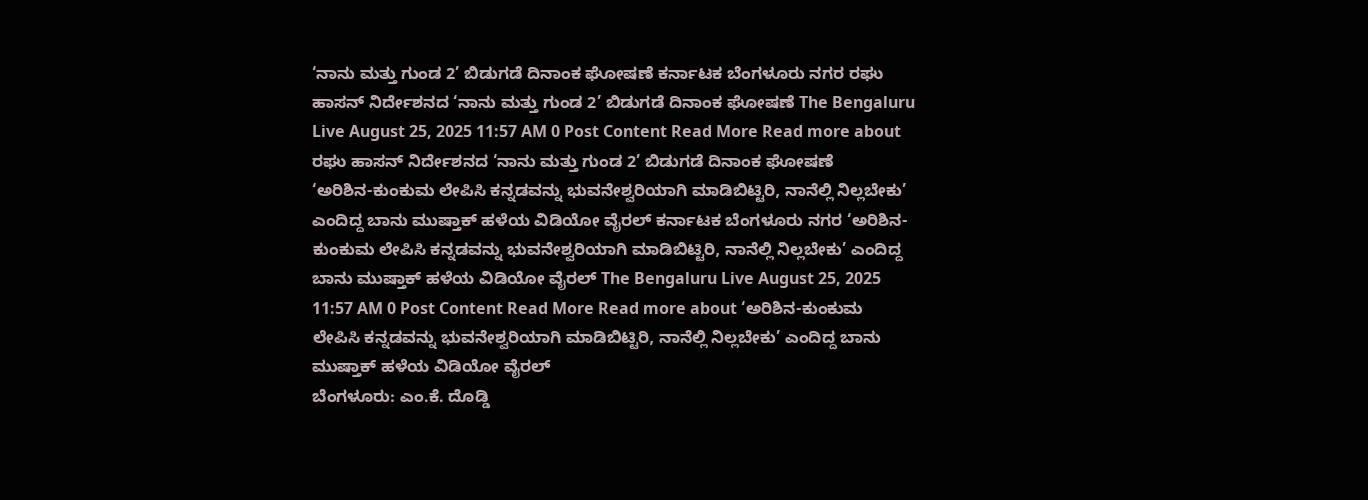‘ನಾನು ಮತ್ತು ಗುಂಡ 2’ ಬಿಡುಗಡೆ ದಿನಾಂಕ ಘೋಷಣೆ ಕರ್ನಾಟಕ ಬೆಂಗಳೂರು ನಗರ ರಘು ಹಾಸನ್ ನಿರ್ದೇಶನದ ‘ನಾನು ಮತ್ತು ಗುಂಡ 2’ ಬಿಡುಗಡೆ ದಿನಾಂಕ ಘೋಷಣೆ The Bengaluru Live August 25, 2025 11:57 AM 0 Post Content Read More Read more about ರಘು ಹಾಸನ್ ನಿರ್ದೇಶನದ ‘ನಾನು ಮತ್ತು ಗುಂಡ 2’ ಬಿಡುಗಡೆ ದಿನಾಂಕ ಘೋಷಣೆ
‘ಅರಿಶಿನ-ಕುಂಕುಮ ಲೇಪಿಸಿ ಕನ್ನಡವನ್ನು ಭುವನೇಶ್ವರಿಯಾಗಿ ಮಾಡಿಬಿಟ್ಟಿರಿ, ನಾನೆಲ್ಲಿ ನಿಲ್ಲಬೇಕು’ ಎಂದಿದ್ದ ಬಾನು ಮುಷ್ತಾಕ್ ಹಳೆಯ ವಿಡಿಯೋ ವೈರಲ್ ಕರ್ನಾಟಕ ಬೆಂಗಳೂರು ನಗರ ‘ಅರಿಶಿನ-ಕುಂಕುಮ ಲೇಪಿಸಿ ಕನ್ನಡವನ್ನು ಭುವನೇಶ್ವರಿಯಾಗಿ ಮಾಡಿಬಿಟ್ಟಿರಿ, ನಾನೆಲ್ಲಿ ನಿಲ್ಲಬೇಕು’ ಎಂದಿದ್ದ ಬಾನು ಮುಷ್ತಾಕ್ ಹಳೆಯ ವಿಡಿಯೋ ವೈರಲ್ The Bengaluru Live August 25, 2025 11:57 AM 0 Post Content Read More Read more about ‘ಅರಿಶಿನ-ಕುಂಕುಮ ಲೇಪಿಸಿ ಕನ್ನಡವನ್ನು ಭುವನೇಶ್ವರಿಯಾಗಿ ಮಾಡಿಬಿಟ್ಟಿರಿ, ನಾನೆಲ್ಲಿ ನಿಲ್ಲಬೇಕು’ ಎಂದಿದ್ದ ಬಾನು ಮುಷ್ತಾಕ್ ಹಳೆಯ ವಿಡಿಯೋ ವೈರಲ್
ಬೆಂಗಳೂರು: ಎಂ.ಕೆ. ದೊಡ್ಡಿ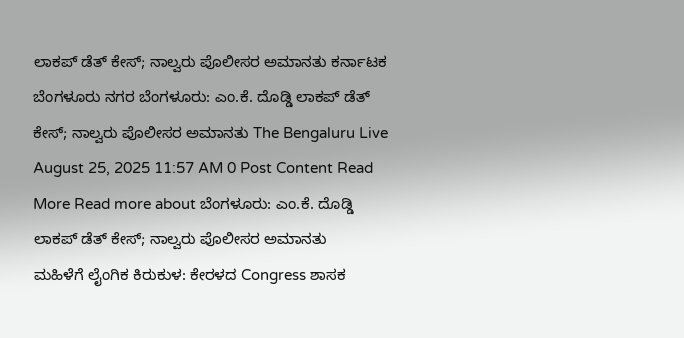ಲಾಕಪ್ ಡೆತ್ ಕೇಸ್; ನಾಲ್ವರು ಪೊಲೀಸರ ಅಮಾನತು ಕರ್ನಾಟಕ ಬೆಂಗಳೂರು ನಗರ ಬೆಂಗಳೂರು: ಎಂ.ಕೆ. ದೊಡ್ಡಿ ಲಾಕಪ್ ಡೆತ್ ಕೇಸ್; ನಾಲ್ವರು ಪೊಲೀಸರ ಅಮಾನತು The Bengaluru Live August 25, 2025 11:57 AM 0 Post Content Read More Read more about ಬೆಂಗಳೂರು: ಎಂ.ಕೆ. ದೊಡ್ಡಿ ಲಾಕಪ್ ಡೆತ್ ಕೇಸ್; ನಾಲ್ವರು ಪೊಲೀಸರ ಅಮಾನತು
ಮಹಿಳೆಗೆ ಲೈಂಗಿಕ ಕಿರುಕುಳ: ಕೇರಳದ Congress ಶಾಸಕ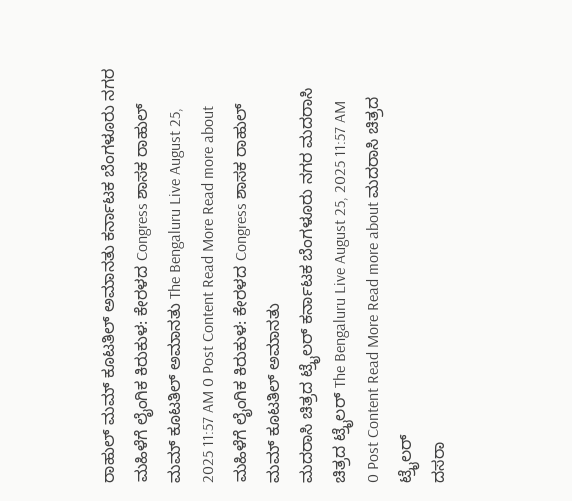ರಾಹುಲ್ ಮಮ್ ಕೂಟತಿಲ್ ಅಮಾನತು ಕರ್ನಾಟಕ ಬೆಂಗಳೂರು ನಗರ ಮಹಿಳೆಗೆ ಲೈಂಗಿಕ ಕಿರುಕುಳ: ಕೇರಳದ Congress ಶಾಸಕ ರಾಹುಲ್ ಮಮ್ ಕೂಟತಿಲ್ ಅಮಾನತು The Bengaluru Live August 25, 2025 11:57 AM 0 Post Content Read More Read more about ಮಹಿಳೆಗೆ ಲೈಂಗಿಕ ಕಿರುಕುಳ: ಕೇರಳದ Congress ಶಾಸಕ ರಾಹುಲ್ ಮಮ್ ಕೂಟತಿಲ್ ಅಮಾನತು
ಮದರಾಸಿ ಚಿತ್ರದ ಟ್ರೈಲರ್ ಕರ್ನಾಟಕ ಬೆಂಗಳೂರು ನಗರ ಮದರಾಸಿ ಚಿತ್ರದ ಟ್ರೈಲರ್ The Bengaluru Live August 25, 2025 11:57 AM 0 Post Content Read More Read more about ಮದರಾಸಿ ಚಿತ್ರದ ಟ್ರೈಲರ್
ದಸರಾ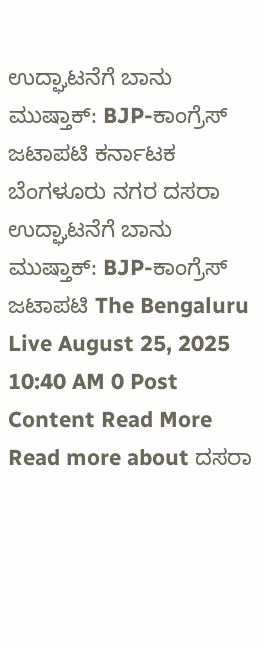ಉದ್ಘಾಟನೆಗೆ ಬಾನು ಮುಷ್ತಾಕ್: BJP-ಕಾಂಗ್ರೆಸ್ ಜಟಾಪಟಿ ಕರ್ನಾಟಕ ಬೆಂಗಳೂರು ನಗರ ದಸರಾ ಉದ್ಘಾಟನೆಗೆ ಬಾನು ಮುಷ್ತಾಕ್: BJP-ಕಾಂಗ್ರೆಸ್ ಜಟಾಪಟಿ The Bengaluru Live August 25, 2025 10:40 AM 0 Post Content Read More Read more about ದಸರಾ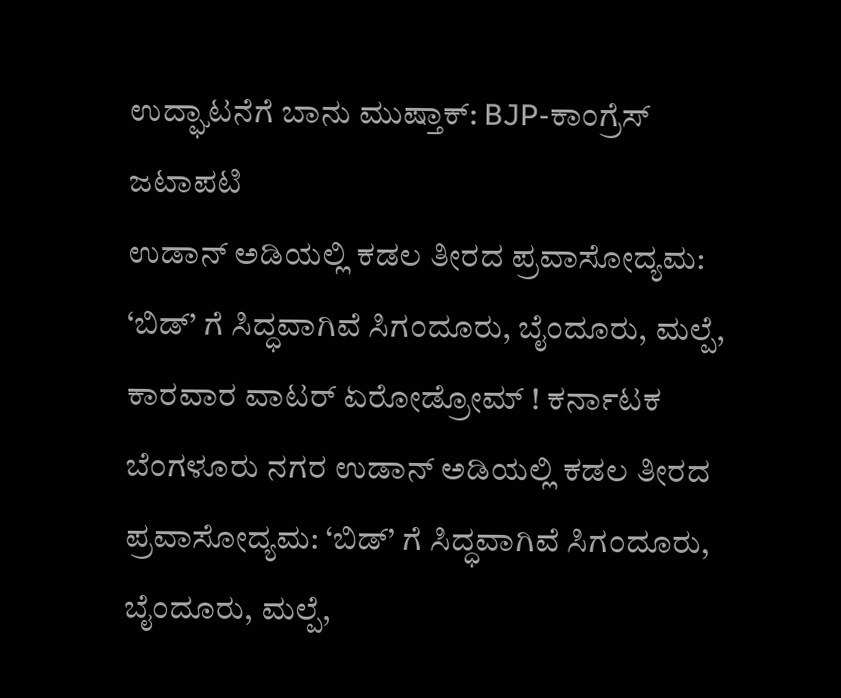ಉದ್ಘಾಟನೆಗೆ ಬಾನು ಮುಷ್ತಾಕ್: BJP-ಕಾಂಗ್ರೆಸ್ ಜಟಾಪಟಿ
ಉಡಾನ್ ಅಡಿಯಲ್ಲಿ ಕಡಲ ತೀರದ ಪ್ರವಾಸೋದ್ಯಮ: ‘ಬಿಡ್’ ಗೆ ಸಿದ್ಧವಾಗಿವೆ ಸಿಗಂದೂರು, ಬೈಂದೂರು, ಮಲ್ಪೆ, ಕಾರವಾರ ವಾಟರ್ ಏರೋಡ್ರೋಮ್ ! ಕರ್ನಾಟಕ ಬೆಂಗಳೂರು ನಗರ ಉಡಾನ್ ಅಡಿಯಲ್ಲಿ ಕಡಲ ತೀರದ ಪ್ರವಾಸೋದ್ಯಮ: ‘ಬಿಡ್’ ಗೆ ಸಿದ್ಧವಾಗಿವೆ ಸಿಗಂದೂರು, ಬೈಂದೂರು, ಮಲ್ಪೆ,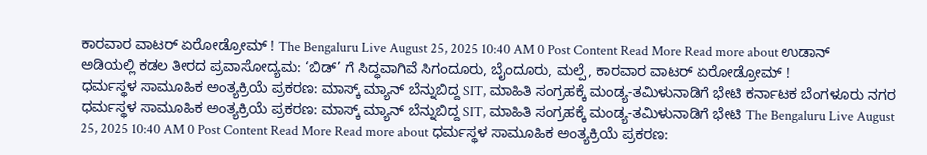ಕಾರವಾರ ವಾಟರ್ ಏರೋಡ್ರೋಮ್ ! The Bengaluru Live August 25, 2025 10:40 AM 0 Post Content Read More Read more about ಉಡಾನ್ ಅಡಿಯಲ್ಲಿ ಕಡಲ ತೀರದ ಪ್ರವಾಸೋದ್ಯಮ: ‘ಬಿಡ್’ ಗೆ ಸಿದ್ಧವಾಗಿವೆ ಸಿಗಂದೂರು, ಬೈಂದೂರು, ಮಲ್ಪೆ, ಕಾರವಾರ ವಾಟರ್ ಏರೋಡ್ರೋಮ್ !
ಧರ್ಮಸ್ಥಳ ಸಾಮೂಹಿಕ ಅಂತ್ಯಕ್ರಿಯೆ ಪ್ರಕರಣ: ಮಾಸ್ಕ್ ಮ್ಯಾನ್ ಬೆನ್ನುಬಿದ್ದ SIT, ಮಾಹಿತಿ ಸಂಗ್ರಹಕ್ಕೆ ಮಂಡ್ಯ-ತಮಿಳುನಾಡಿಗೆ ಭೇಟಿ ಕರ್ನಾಟಕ ಬೆಂಗಳೂರು ನಗರ ಧರ್ಮಸ್ಥಳ ಸಾಮೂಹಿಕ ಅಂತ್ಯಕ್ರಿಯೆ ಪ್ರಕರಣ: ಮಾಸ್ಕ್ ಮ್ಯಾನ್ ಬೆನ್ನುಬಿದ್ದ SIT, ಮಾಹಿತಿ ಸಂಗ್ರಹಕ್ಕೆ ಮಂಡ್ಯ-ತಮಿಳುನಾಡಿಗೆ ಭೇಟಿ The Bengaluru Live August 25, 2025 10:40 AM 0 Post Content Read More Read more about ಧರ್ಮಸ್ಥಳ ಸಾಮೂಹಿಕ ಅಂತ್ಯಕ್ರಿಯೆ ಪ್ರಕರಣ: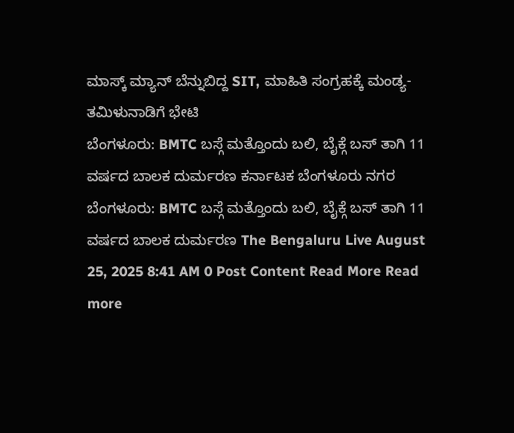ಮಾಸ್ಕ್ ಮ್ಯಾನ್ ಬೆನ್ನುಬಿದ್ದ SIT, ಮಾಹಿತಿ ಸಂಗ್ರಹಕ್ಕೆ ಮಂಡ್ಯ-ತಮಿಳುನಾಡಿಗೆ ಭೇಟಿ
ಬೆಂಗಳೂರು: BMTC ಬಸ್ಗೆ ಮತ್ತೊಂದು ಬಲಿ, ಬೈಕ್ಗೆ ಬಸ್ ತಾಗಿ 11 ವರ್ಷದ ಬಾಲಕ ದುರ್ಮರಣ ಕರ್ನಾಟಕ ಬೆಂಗಳೂರು ನಗರ ಬೆಂಗಳೂರು: BMTC ಬಸ್ಗೆ ಮತ್ತೊಂದು ಬಲಿ, ಬೈಕ್ಗೆ ಬಸ್ ತಾಗಿ 11 ವರ್ಷದ ಬಾಲಕ ದುರ್ಮರಣ The Bengaluru Live August 25, 2025 8:41 AM 0 Post Content Read More Read more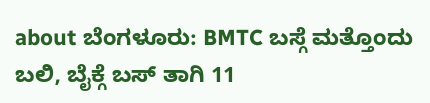about ಬೆಂಗಳೂರು: BMTC ಬಸ್ಗೆ ಮತ್ತೊಂದು ಬಲಿ, ಬೈಕ್ಗೆ ಬಸ್ ತಾಗಿ 11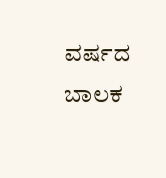ವರ್ಷದ ಬಾಲಕ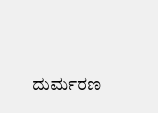ದುರ್ಮರಣ